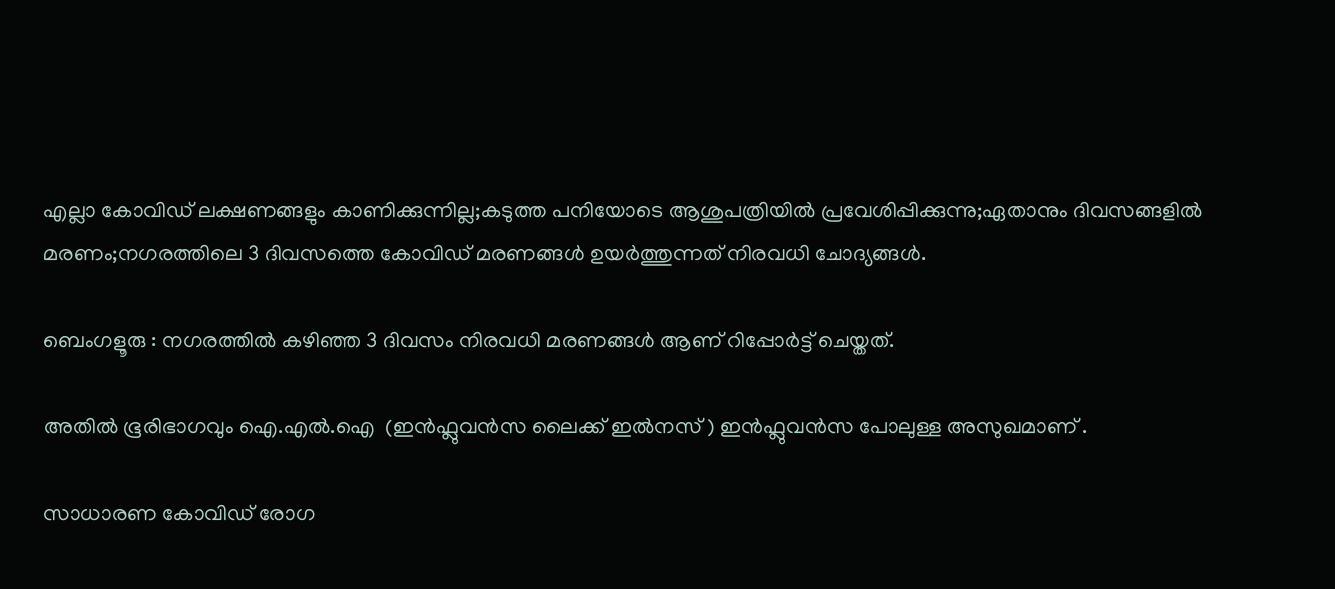എല്ലാ കോവിഡ് ലക്ഷണങ്ങളും കാണിക്കുന്നില്ല;കടുത്ത പനിയോടെ ആശുപത്രിയിൽ പ്രവേശിപ്പിക്കുന്നു;ഏതാനും ദിവസങ്ങളിൽ മരണം;നഗരത്തിലെ 3 ദിവസത്തെ കോവിഡ് മരണങ്ങൾ ഉയർത്തുന്നത് നിരവധി ചോദ്യങ്ങൾ.

ബെംഗളൂരു : നഗരത്തിൽ കഴിഞ്ഞ 3 ദിവസം നിരവധി മരണങ്ങൾ ആണ് റിപ്പോർട്ട് ചെയ്തത്.

അതിൽ ഭൂരിഭാഗവും ഐ.എൽ.ഐ  (ഇൻഫ്ലുവൻസ ലൈക്ക് ഇൽനസ് ) ഇൻഫ്ലുവൻസ പോലുള്ള അസുഖമാണ് .

സാധാരണ കോവിഡ് രോഗ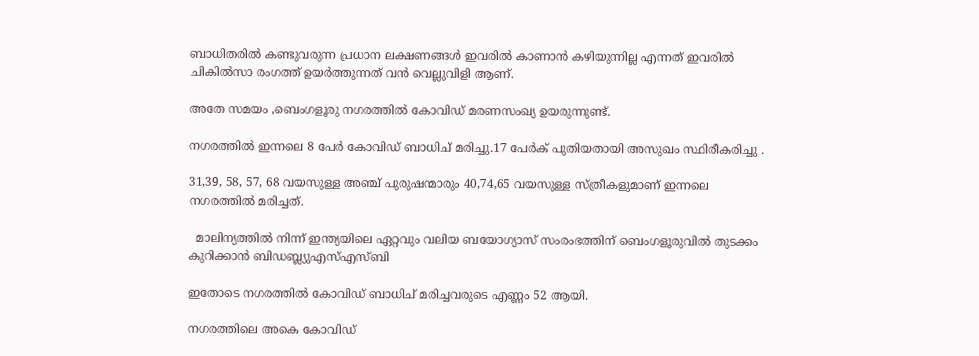ബാധിതരിൽ കണ്ടുവരുന്ന പ്രധാന ലക്ഷണങ്ങൾ ഇവരിൽ കാണാൻ കഴിയുന്നില്ല എന്നത് ഇവരിൽ ചികിൽസാ രംഗത്ത് ഉയർത്തുന്നത് വൻ വെല്ലുവിളി ആണ്.

അതേ സമയം ,ബെംഗളൂരു നഗരത്തിൽ കോവിഡ് മരണസംഖ്യ ഉയരുന്നുണ്ട്.

നഗരത്തിൽ ഇന്നലെ 8 പേർ കോവിഡ് ബാധിച് മരിച്ചു.17 പേർക് പുതിയതായി അസുഖം സ്ഥിരീകരിച്ചു .

31,39, 58, 57, 68 വയസുള്ള അഞ്ച് പുരുഷന്മാരും 40,74,65 വയസുള്ള സ്ത്രീകളുമാണ് ഇന്നലെ നഗരത്തിൽ മരിച്ചത്.

  മാലിന്യത്തില്‍ നിന്ന് ഇന്ത്യയിലെ ഏറ്റവും വലിയ ബയോഗ്യാസ് സംരംഭത്തിന് ബെംഗളൂരുവിൽ തുടക്കം കുറിക്കാൻ ബിഡബ്ല്യുഎസ്എസ്ബി

ഇതോടെ നഗരത്തിൽ കോവിഡ് ബാധിച് മരിച്ചവരുടെ എണ്ണം 52 ആയി.

നഗരത്തിലെ അകെ കോവിഡ്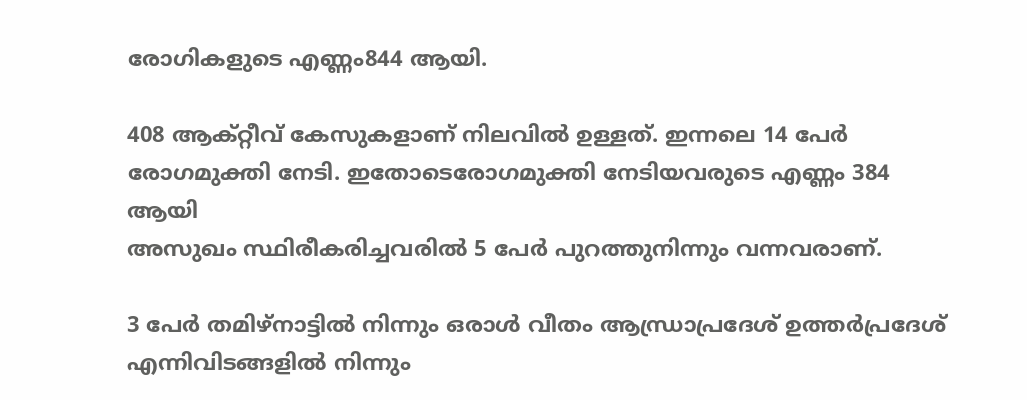രോഗികളുടെ എണ്ണം844 ആയി.

408 ആക്റ്റീവ് കേസുകളാണ് നിലവിൽ ഉള്ളത്. ഇന്നലെ 14 പേർ രോഗമുക്തി നേടി. ഇതോടെരോഗമുക്തി നേടിയവരുടെ എണ്ണം 384 ആയി
അസുഖം സ്ഥിരീകരിച്ചവരിൽ 5 പേർ പുറത്തുനിന്നും വന്നവരാണ്.

3 പേർ തമിഴ്‌നാട്ടിൽ നിന്നും ഒരാൾ വീതം ആന്ധ്രാപ്രദേശ് ഉത്തർപ്രദേശ് എന്നിവിടങ്ങളിൽ നിന്നും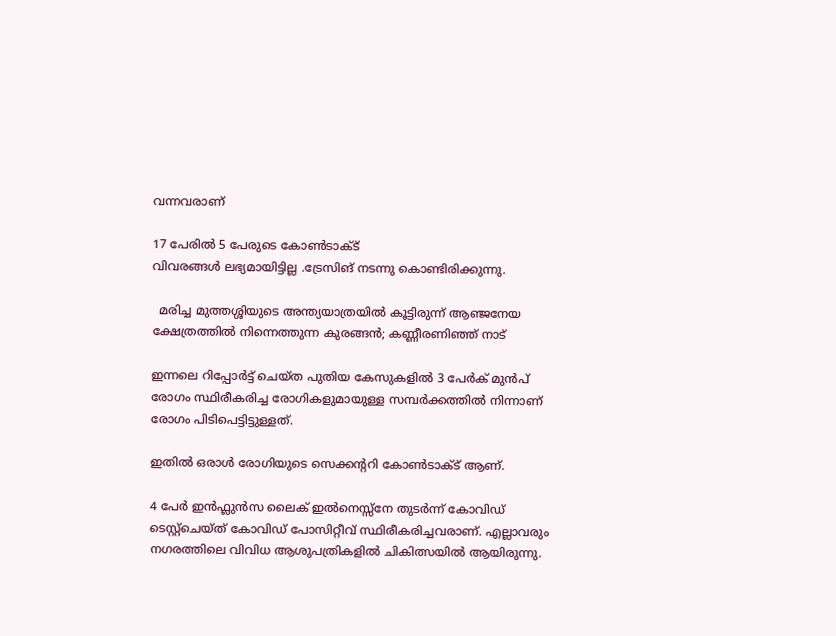വന്നവരാണ്

17 പേരിൽ 5 പേരുടെ കോൺടാക്ട്
വിവരങ്ങൾ ലഭ്യമായിട്ടില്ല .ട്രേസിങ് നടന്നു കൊണ്ടിരിക്കുന്നു.

  മരിച്ച മുത്തശ്ശിയുടെ അന്ത്യയാത്രയിൽ കൂട്ടിരുന്ന് ആഞ്ജനേയ ക്ഷേത്രത്തിൽ നിന്നെത്തുന്ന കുരങ്ങൻ; കണ്ണീരണിഞ്ഞ് നാട്

ഇന്നലെ റിപ്പോർട്ട് ചെയ്‌ത പുതിയ കേസുകളിൽ 3 പേർക് മുൻപ് രോഗം സ്ഥിരീകരിച്ച രോഗികളുമായുള്ള സമ്പർക്കത്തിൽ നിന്നാണ് രോഗം പിടിപെട്ടിട്ടുള്ളത്.

ഇതിൽ ഒരാൾ രോഗിയുടെ സെക്കന്ററി കോൺടാക്ട് ആണ്.

4 പേർ ഇൻഫ്ലുൻസ ലൈക് ഇൽനെസ്സ്നേ തുടർന്ന് കോവിഡ് ടെസ്റ്റ്ചെയ്ത് കോവിഡ് പോസിറ്റീവ് സ്ഥിരീകരിച്ചവരാണ്. എല്ലാവരും നഗരത്തിലെ വിവിധ ആശുപത്രികളിൽ ചികിത്സയിൽ ആയിരുന്നു.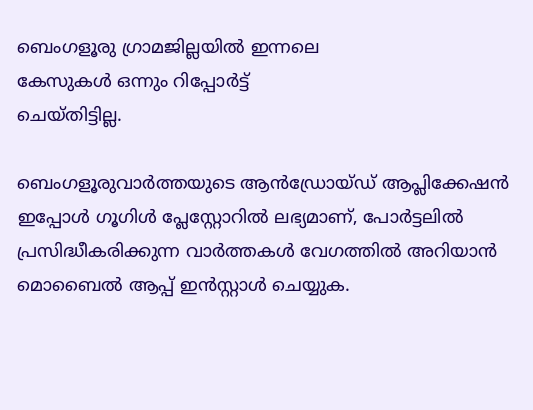ബെംഗളൂരു ഗ്രാമജില്ലയിൽ ഇന്നലെ
കേസുകൾ ഒന്നും റിപ്പോർട്ട്
ചെയ്തിട്ടില്ല.

ബെംഗളൂരുവാർത്തയുടെ ആൻഡ്രോയ്ഡ് ആപ്ലിക്കേഷൻ ഇപ്പോൾ ഗൂഗിൾ പ്ലേസ്റ്റോറിൽ ലഭ്യമാണ്, പോർട്ടലിൽ പ്രസിദ്ധീകരിക്കുന്ന വാർത്തകൾ വേഗത്തിൽ അറിയാൻ മൊബൈൽ ആപ്പ് ഇൻസ്റ്റാൾ ചെയ്യുക.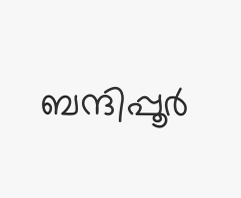ബന്ദിപ്പൂർ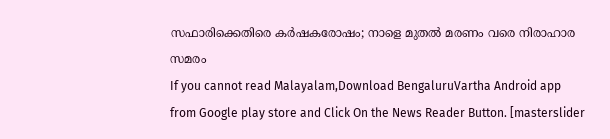സഫാരിക്കെതിരെ കർഷകരോഷം; നാളെ മുതൽ മരണം വരെ നിരാഹാര സമരം
If you cannot read Malayalam,Download BengaluruVartha Android app from Google play store and Click On the News Reader Button. [masterslider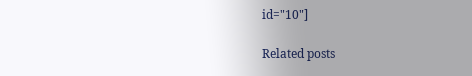id="10"]

Related posts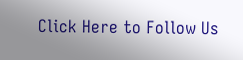Click Here to Follow Us